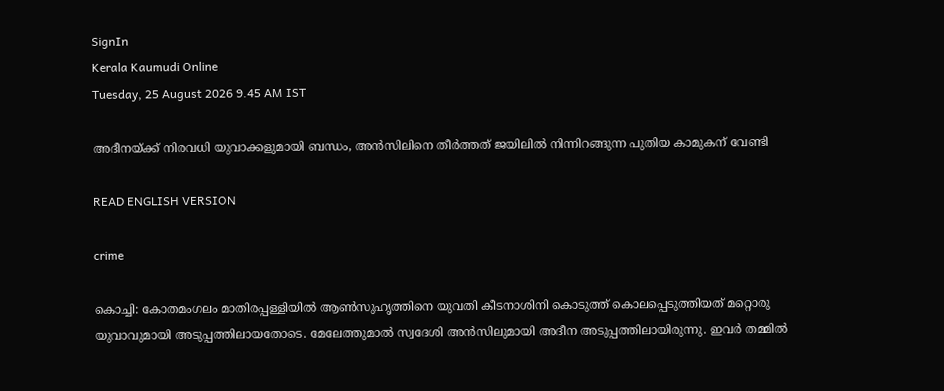SignIn
Kerala Kaumudi Online
Tuesday, 25 August 2026 9.45 AM IST

അദീനയ്ക്ക് നിരവധി യുവാക്കളുമായി ബന്ധം, അന്‍സിലിനെ തീര്‍ത്തത് ജയിലില്‍ നിന്നിറങ്ങുന്ന പുതിയ കാമുകന് വേണ്ടി

READ ENGLISH VERSION

crime

കൊച്ചി: കോതമംഗലം മാതിരപ്പള്ളിയില്‍ ആണ്‍സുഹൃത്തിനെ യുവതി കീടനാശിനി കൊടുത്ത് കൊലപ്പെടുത്തിയത് മറ്റൊരു യുവാവുമായി അടുപ്പത്തിലായതോടെ. മേലേത്തുമാല്‍ സ്വദേശി അന്‍സിലുമായി അദീന അടുപ്പത്തിലായിരുന്നു. ഇവര്‍ തമ്മില്‍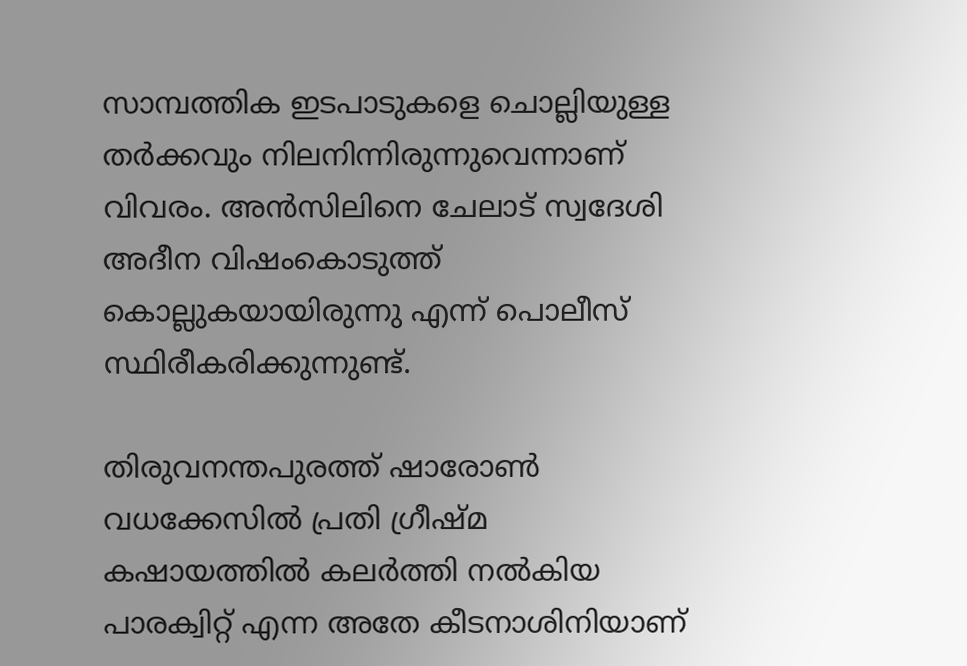സാമ്പത്തിക ഇടപാടുകളെ ചൊല്ലിയുള്ള തര്‍ക്കവും നിലനിന്നിരുന്നുവെന്നാണ് വിവരം. അന്‍സിലിനെ ചേലാട് സ്വദേശി അദീന വിഷംകൊടുത്ത് കൊല്ലുകയായിരുന്നു എന്ന് പൊലീസ് സ്ഥിരീകരിക്കുന്നുണ്ട്.

തിരുവനന്തപുരത്ത് ഷാരോണ്‍ വധക്കേസില്‍ പ്രതി ഗ്രീഷ്മ കഷായത്തില്‍ കലര്‍ത്തി നല്‍കിയ പാരക്വിറ്റ് എന്ന അതേ കീടനാശിനിയാണ്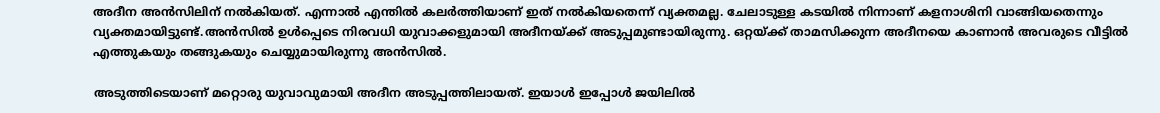അദീന അന്‍സിലിന് നല്‍കിയത്. എന്നാല്‍ എന്തില്‍ കലര്‍ത്തിയാണ് ഇത് നല്‍കിയതെന്ന് വ്യക്തമല്ല. ചേലാടുള്ള കടയില്‍ നിന്നാണ് കളനാശിനി വാങ്ങിയതെന്നും വ്യക്തമായിട്ടുണ്ട്.അന്‍സില്‍ ഉള്‍പ്പെടെ നിരവധി യുവാക്കളുമായി അദീനയ്ക്ക് അടുപ്പമുണ്ടായിരുന്നു. ഒറ്റയ്ക്ക് താമസിക്കുന്ന അദീനയെ കാണാന്‍ അവരുടെ വീട്ടില്‍ എത്തുകയും തങ്ങുകയും ചെയ്യുമായിരുന്നു അന്‍സില്‍.

അടുത്തിടെയാണ് മറ്റൊരു യുവാവുമായി അദീന അടുപ്പത്തിലായത്. ഇയാള്‍ ഇപ്പോള്‍ ജയിലില്‍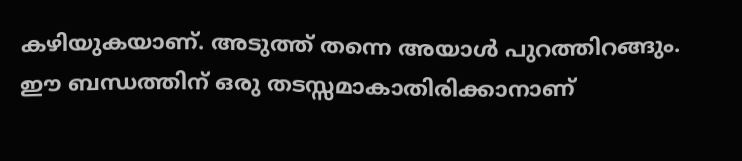കഴിയുകയാണ്. അടുത്ത് തന്നെ അയാള്‍ പുറത്തിറങ്ങും. ഈ ബന്ധത്തിന് ഒരു തടസ്സമാകാതിരിക്കാനാണ്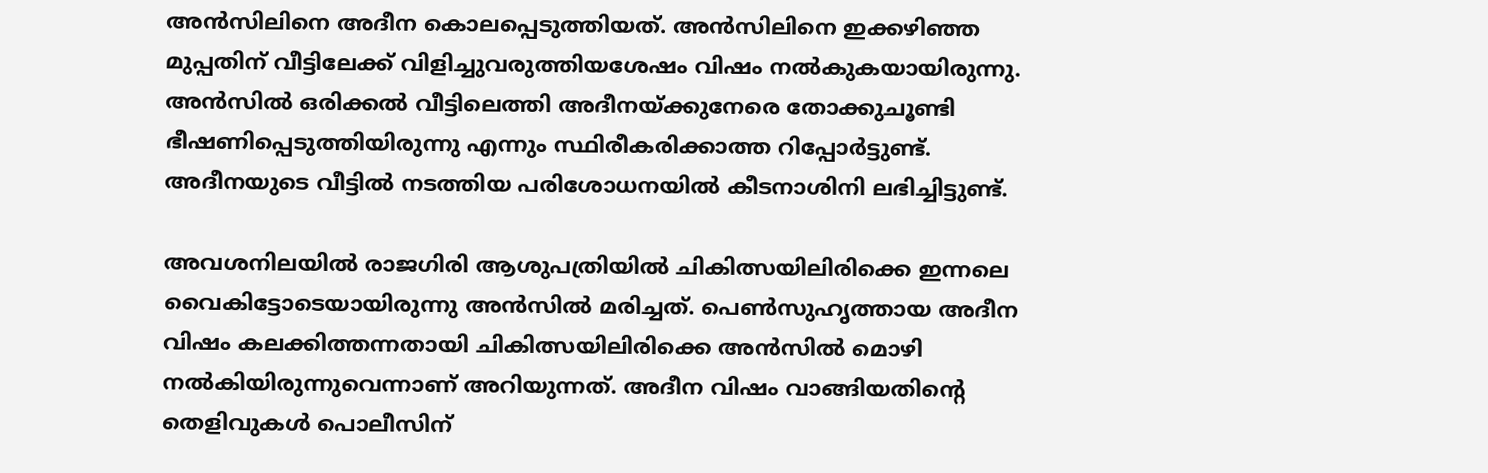അന്‍സിലിനെ അദീന കൊലപ്പെടുത്തിയത്. അന്‍സിലിനെ ഇക്കഴിഞ്ഞ മുപ്പതിന് വീട്ടിലേക്ക് വിളിച്ചുവരുത്തിയശേഷം വിഷം നല്‍കുകയായിരുന്നു. അന്‍സില്‍ ഒരിക്കല്‍ വീട്ടിലെത്തി അദീനയ്ക്കുനേരെ തോക്കുചൂണ്ടി ഭീഷണിപ്പെടുത്തിയിരുന്നു എന്നും സ്ഥിരീകരിക്കാത്ത റിപ്പോര്‍ട്ടുണ്ട്. അദീനയുടെ വീട്ടില്‍ നടത്തിയ പരിശോധനയില്‍ കീടനാശിനി ലഭിച്ചിട്ടുണ്ട്.

അവശനിലയില്‍ രാജഗിരി ആശുപത്രിയില്‍ ചികിത്സയിലിരിക്കെ ഇന്നലെ വൈകിട്ടോടെയായിരുന്നു അന്‍സില്‍ മരിച്ചത്. പെണ്‍സുഹൃത്തായ അദീന വിഷം കലക്കിത്തന്നതായി ചികിത്സയിലിരിക്കെ അന്‍സില്‍ മൊഴി നല്‍കിയിരുന്നുവെന്നാണ് അറിയുന്നത്. അദീന വിഷം വാങ്ങിയതിന്റെ തെളിവുകള്‍ പൊലീസിന്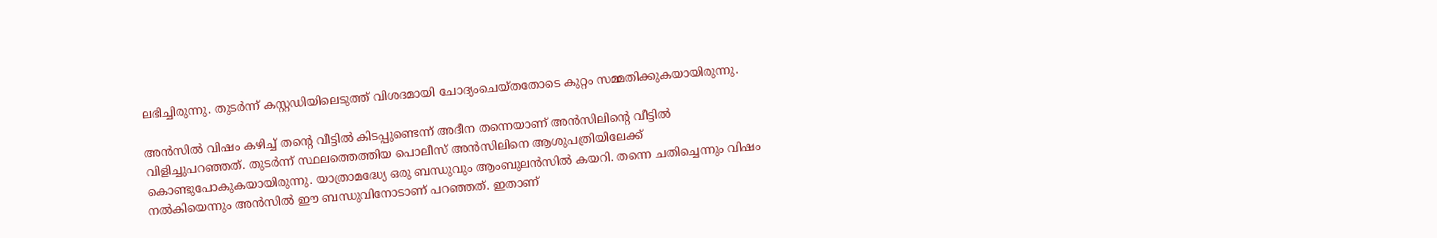ലഭിച്ചിരുന്നു. തുടര്‍ന്ന് കസ്റ്റഡിയിലെടുത്ത് വിശദമായി ചോദ്യംചെയ്തതോടെ കുറ്റം സമ്മതിക്കുകയായിരുന്നു.

അന്‍സില്‍ വിഷം കഴിച്ച് തന്റെ വീട്ടില്‍ കിടപ്പുണ്ടെന്ന് അദീന തന്നെയാണ് അന്‍സിലിന്റെ വീട്ടില്‍ വിളിച്ചുപറഞ്ഞത്. തുടര്‍ന്ന് സ്ഥലത്തെത്തിയ പൊലീസ് അന്‍സിലിനെ ആശുപത്രിയിലേക്ക് കൊണ്ടുപോകുകയായിരുന്നു. യാത്രാമദ്ധ്യേ ഒരു ബന്ധുവും ആംബുലന്‍സില്‍ കയറി. തന്നെ ചതിച്ചെന്നും വിഷം നല്‍കിയെന്നും അന്‍സില്‍ ഈ ബന്ധുവിനോടാണ് പറഞ്ഞത്. ഇതാണ്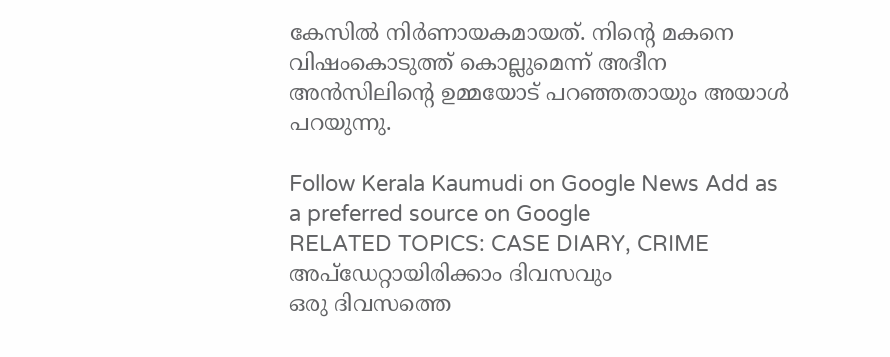കേസില്‍ നിര്‍ണായകമായത്. നിന്റെ മകനെ വിഷംകൊടുത്ത് കൊല്ലുമെന്ന് അദീന അന്‍സിലിന്റെ ഉമ്മയോട് പറഞ്ഞതായും അയാള്‍ പറയുന്നു.

Follow Kerala Kaumudi on Google News Add as a preferred source on Google
RELATED TOPICS: CASE DIARY, CRIME
അപ്ഡേറ്റായിരിക്കാം ദിവസവും
ഒരു ദിവസത്തെ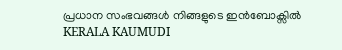പ്രധാന സംഭവങ്ങൾ നിങ്ങളുടെ ഇൻബോക്സിൽ
KERALA KAUMUDI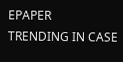EPAPER
TRENDING IN CASE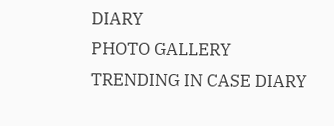DIARY
PHOTO GALLERY
TRENDING IN CASE DIARY